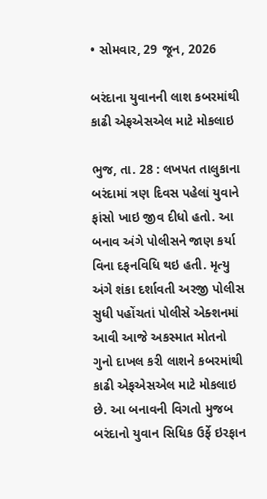• સોમવાર, 29 જૂન, 2026

બરંદાના યુવાનની લાશ કબરમાંથી કાઢી એફએસએલ માટે મોકલાઇ

ભુજ, તા. 28 : લખપત તાલુકાના બરંદામાં ત્રણ દિવસ પહેલાં યુવાને ફાંસો ખાઇ જીવ દીધો હતો. આ બનાવ અંગે પોલીસને જાણ કર્યા વિના દફનવિધિ થઇ હતી. મૃત્યુ અંગે શંકા દર્શાવતી અરજી પોલીસ સુધી પહોંચતાં પોલીસે એક્શનમાં આવી આજે અકસ્માત મોતનો ગુનો દાખલ કરી લાશને કબરમાંથી કાઢી એફએસએલ માટે મોકલાઇ છે. આ બનાવની વિગતો મુજબ બરંદાનો યુવાન સિધિક ઉર્ફે ઇરફાન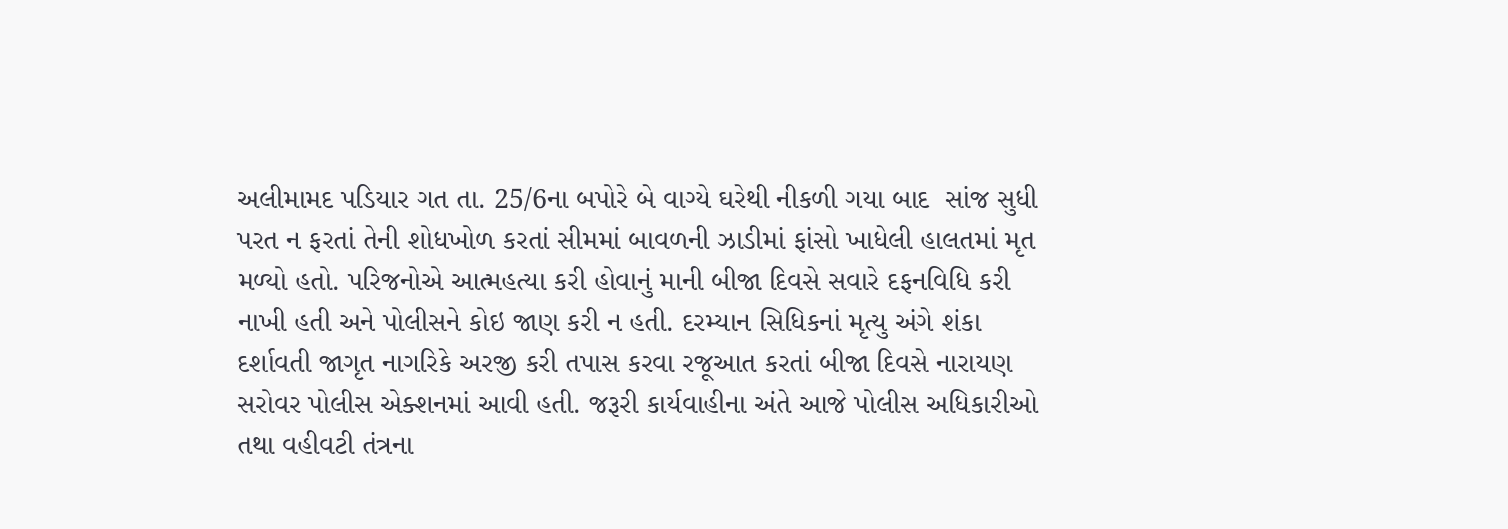અલીમામદ પડિયાર ગત તા. 25/6ના બપોરે બે વાગ્યે ઘરેથી નીકળી ગયા બાદ  સાંજ સુધી પરત ન ફરતાં તેની શોધખોળ કરતાં સીમમાં બાવળની ઝાડીમાં ફાંસો ખાધેલી હાલતમાં મૃત મળ્યો હતો. પરિજનોએ આત્મહત્યા કરી હોવાનું માની બીજા દિવસે સવારે દફનવિધિ કરી નાખી હતી અને પોલીસને કોઇ જાણ કરી ન હતી. દરમ્યાન સિધિકનાં મૃત્યુ અંગે શંકા દર્શાવતી જાગૃત નાગરિકે અરજી કરી તપાસ કરવા રજૂઆત કરતાં બીજા દિવસે નારાયણ સરોવર પોલીસ એક્શનમાં આવી હતી. જરૂરી કાર્યવાહીના અંતે આજે પોલીસ અધિકારીઓ તથા વહીવટી તંત્રના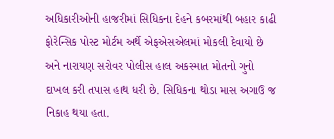અધિકારીઓની હાજરીમાં સિધિકના દેહને કબરમાંથી બહાર કાઢી ફોરેન્સિક પોસ્ટ મોર્ટમ અર્થે એફએસએલમાં મોકલી દેવાયો છે અને નારાયણ સરોવર પોલીસ હાલ અકસ્માત મોતનો ગુનો દાખલ કરી તપાસ હાથ ધરી છે. સિધિકના થોડા માસ અગાઉ જ નિકાહ થયા હતા.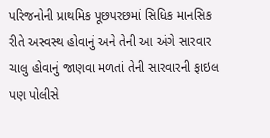પરિજનોની પ્રાથમિક પૂછપરછમાં સિધિક માનસિક રીતે અસ્વસ્થ હોવાનું અને તેની આ અંગે સારવાર ચાલુ હોવાનું જાણવા મળતાં તેની સારવારની ફાઇલ પણ પોલીસે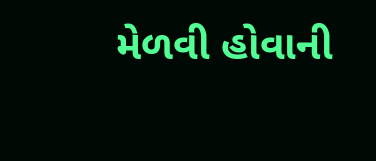મેળવી હોવાની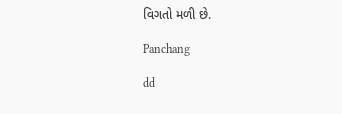વિગતો મળી છે.

Panchang

dd